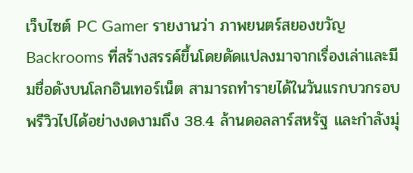เว็บไซต์ PC Gamer รายงานว่า ภาพยนตร์สยองขวัญ Backrooms ที่สร้างสรรค์ขึ้นโดยดัดแปลงมาจากเรื่องเล่าและมีมชื่อดังบนโลกอินเทอร์เน็ต สามารถทำรายได้ในวันแรกบวกรอบพรีวิวไปได้อย่างงดงามถึง 38.4 ล้านดอลลาร์สหรัฐ และกำลังมุ่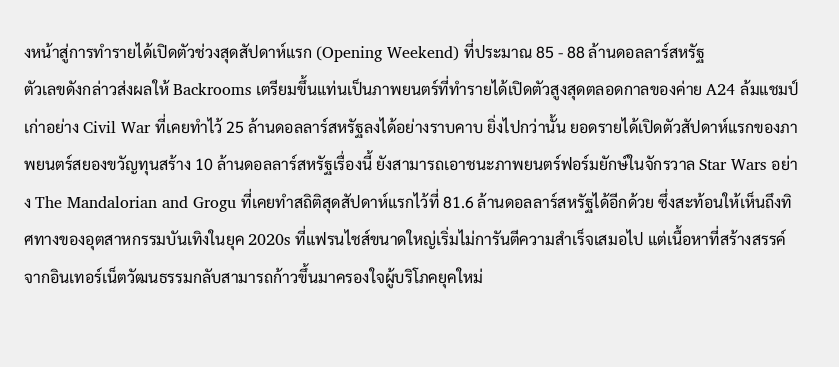งหน้าสู่การทำรายได้เปิดตัวช่วงสุดสัปดาห์แรก (Opening Weekend) ที่ประมาณ 85 - 88 ล้านดอลลาร์สหรัฐ
ตัวเลขดังกล่าวส่งผลให้ Backrooms เตรียมขึ้นแท่นเป็นภาพยนตร์ที่ทำรายได้เปิดตัวสูงสุดตลอดกาลของค่าย A24 ล้มแชมป์เก่าอย่าง Civil War ที่เคยทำไว้ 25 ล้านดอลลาร์สหรัฐลงได้อย่างราบคาบ ยิ่งไปกว่านั้น ยอดรายได้เปิดตัวสัปดาห์แรกของภาพยนตร์สยองขวัญทุนสร้าง 10 ล้านดอลลาร์สหรัฐเรื่องนี้ ยังสามารถเอาชนะภาพยนตร์ฟอร์มยักษ์ในจักรวาล Star Wars อย่าง The Mandalorian and Grogu ที่เคยทำสถิติสุดสัปดาห์แรกไว้ที่ 81.6 ล้านดอลลาร์สหรัฐได้อีกด้วย ซึ่งสะท้อนให้เห็นถึงทิศทางของอุตสาหกรรมบันเทิงในยุค 2020s ที่แฟรนไชส์ขนาดใหญ่เริ่มไม่การันตีความสำเร็จเสมอไป แต่เนื้อหาที่สร้างสรรค์จากอินเทอร์เน็ตวัฒนธรรมกลับสามารถก้าวขึ้นมาครองใจผู้บริโภคยุคใหม่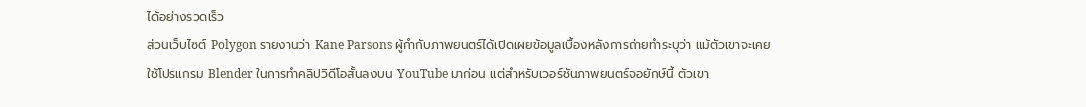ได้อย่างรวดเร็ว
ส่วนเว็บไซต์ Polygon รายงานว่า Kane Parsons ผู้กำกับภาพยนตร์ได้เปิดเผยข้อมูลเบื้องหลังการถ่ายทำระบุว่า แม้ตัวเขาจะเคยใช้โปรแกรม Blender ในการทำคลิปวิดีโอสั้นลงบน YouTube มาก่อน แต่สำหรับเวอร์ชันภาพยนตร์จอยักษ์นี้ ตัวเขา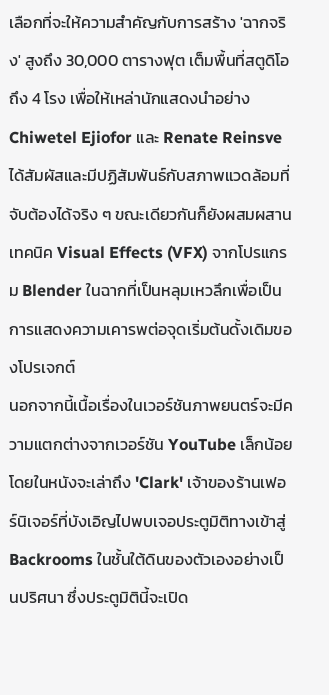เลือกที่จะให้ความสำคัญกับการสร้าง 'ฉากจริง' สูงถึง 30,000 ตารางฟุต เต็มพื้นที่สตูดิโอถึง 4 โรง เพื่อให้เหล่านักแสดงนำอย่าง Chiwetel Ejiofor และ Renate Reinsve ได้สัมผัสและมีปฏิสัมพันธ์กับสภาพแวดล้อมที่จับต้องได้จริง ๆ ขณะเดียวกันก็ยังผสมผสานเทคนิค Visual Effects (VFX) จากโปรแกรม Blender ในฉากที่เป็นหลุมเหวลึกเพื่อเป็นการแสดงความเคารพต่อจุดเริ่มต้นดั้งเดิมของโปรเจกต์
นอกจากนี้เนื้อเรื่องในเวอร์ชันภาพยนตร์จะมีความแตกต่างจากเวอร์ชัน YouTube เล็กน้อย โดยในหนังจะเล่าถึง 'Clark' เจ้าของร้านเฟอร์นิเจอร์ที่บังเอิญไปพบเจอประตูมิติทางเข้าสู่ Backrooms ในชั้นใต้ดินของตัวเองอย่างเป็นปริศนา ซึ่งประตูมิตินี้จะเปิด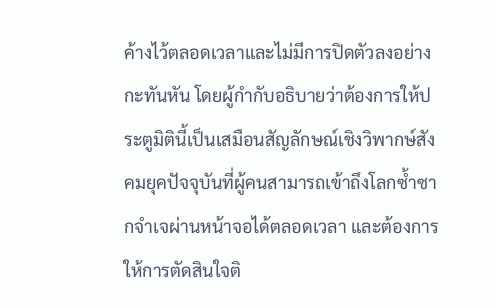ค้างไว้ตลอดเวลาและไม่มีการปิดตัวลงอย่างกะทันหัน โดยผู้กำกับอธิบายว่าต้องการให้ประตูมิตินี้เป็นเสมือนสัญลักษณ์เชิงวิพากษ์สังคมยุคปัจจุบันที่ผู้คนสามารถเข้าถึงโลกซ้ำซากจำเจผ่านหน้าจอได้ตลอดเวลา และต้องการให้การตัดสินใจติ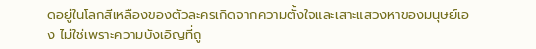ดอยู่ในโลกสีเหลืองของตัวละครเกิดจากความตั้งใจและเสาะแสวงหาของมนุษย์เอง ไม่ใช่เพราะความบังเอิญที่ถู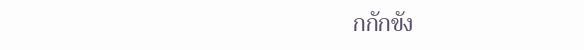กกักขัง